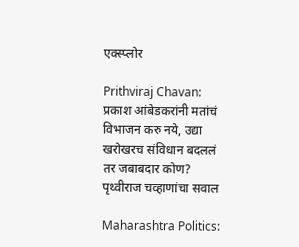एक्स्प्लोर

Prithviraj Chavan: प्रकाश आंबेडकरांनी मतांचं विभाजन करु नये, उद्या खरोखरच संविधान बदललं तर जबाबदार कोण? पृथ्वीराज चव्हाणांचा सवाल

Maharashtra Politics: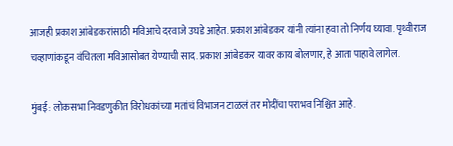आजही प्रकाश आंबेडकरांसाठी मविआचे दरवाजे उघडे आहेत. प्रकाश आंबेडकर यांनी त्यांना हवा तो निर्णय घ्यावा. पृथ्वीराज चव्हाणांकडून वंचितला मविआसोबत येण्याची साद. प्रकाश आंबेडकर यावर काय बोलणार, हे आता पाहावे लागेल.

मुंबई: लोकसभा निवडणुकीत विरोधकांच्या मतांचं विभाजन टाळलं तर मोदींचा पराभव निश्चित आहे.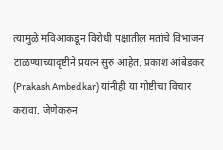त्यामुळे मविआकडून विरोधी पक्षातील मतांचे विभाजन टाळण्याच्यादृष्टीने प्रयत्न सुरु आहेत. प्रकाश आंबेडकर (Prakash Ambedkar) यांनीही या गोष्टीचा विचार करावा. जेणेकरुन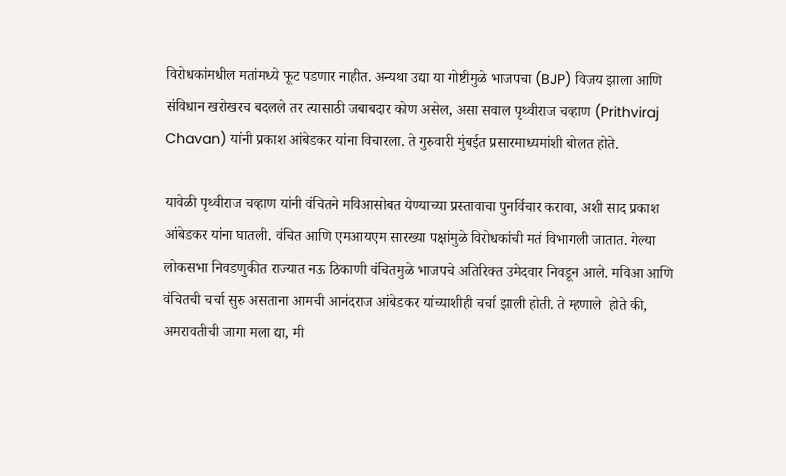विरोधकांमधील मतांमध्ये फूट पडणार नाहीत. अन्यथा उद्या या गोष्टीमुळे भाजपचा (BJP) विजय झाला आणि संविधान खरोखरच बदलले तर त्यासाठी जबाबदार कोण असेल, असा सवाल पृथ्वीराज चव्हाण (Prithviraj Chavan) यांनी प्रकाश आंबेडकर यांना विचारला. ते गुरुवारी मुंबईत प्रसारमाध्यमांशी बोलत होते.

यावेळी पृथ्वीराज चव्हाण यांनी वंचितने मविआसोबत येण्याच्या प्रस्तावाचा पुनर्विचार करावा, अशी साद प्रकाश आंबेडकर यांना घातली. वंचित आणि एमआयएम सारख्या पक्षांमुळे विरोधकांची मतं विभागली जातात. गेल्या लोकसभा निवडणुकीत राज्यात नऊ ठिकाणी वंचितमुळे भाजपचे अतिरिक्त उमेदवार निवडून आले. मविआ आणि वंचितची चर्चा सुरु असताना आमची आनंदराज आंबेडकर यांच्याशीही चर्चा झाली होती. ते म्हणाले  होते की, अमरावतीची जागा मला द्या, मी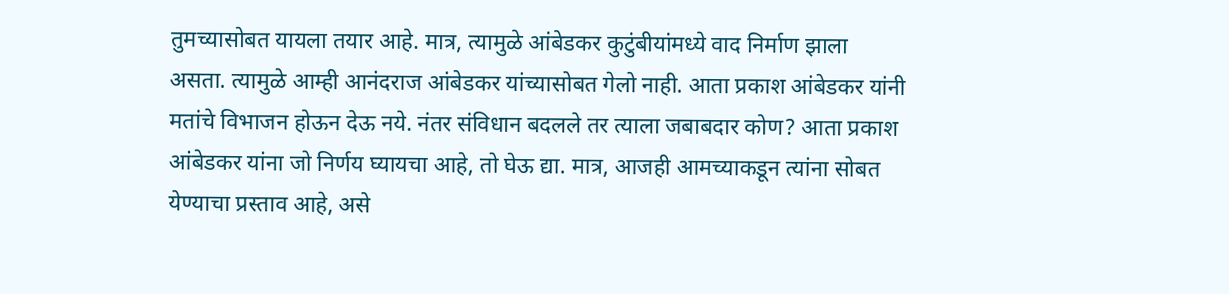तुमच्यासोबत यायला तयार आहे. मात्र, त्यामुळे आंबेडकर कुटुंबीयांमध्ये वाद निर्माण झाला असता. त्यामुळे आम्ही आनंदराज आंबेडकर यांच्यासोबत गेलो नाही. आता प्रकाश आंबेडकर यांनी मतांचे विभाजन होऊन देऊ नये. नंतर संविधान बदलले तर त्याला जबाबदार कोण? आता प्रकाश आंबेडकर यांना जो निर्णय घ्यायचा आहे, तो घेऊ द्या. मात्र, आजही आमच्याकडून त्यांना सोबत येण्याचा प्रस्ताव आहे, असे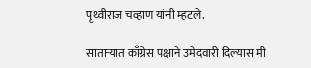पृथ्वीराज चव्हाण यांनी म्हटले.

साताऱ्यात काँग्रेस पक्षाने उमेदवारी दिल्यास मी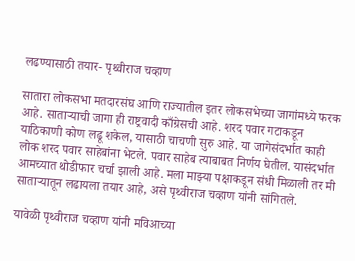लढण्यासाठी तयार- पृथ्वीराज चव्हाण

सातारा लोकसभा मतदारसंघ आणि राज्यातील इतर लोकसभेच्या जागांमध्ये फरक आहे. साताऱ्याची जागा ही राष्ट्रवादी काँग्रेसची आहे. शरद पवार गटाकडून याठिकाणी कोण लढू शकेल, यासाठी चाचणी सुरु आहे. या जागेसंदर्भात काही लोक शरद पवार साहेबांना भेटले. पवार साहेब त्याबाबत निर्णय घेतील. यासंदर्भात आमच्यात थोडीफार चर्चा झाली आहे. मला माझ्या पक्षाकडून संधी मिळाली तर मी साताऱ्यातून लढायला तयार आहे, असे पृथ्वीराज चव्हाण यांनी सांगितले.

यावेळी पृथ्वीराज चव्हाण यांनी मविआच्या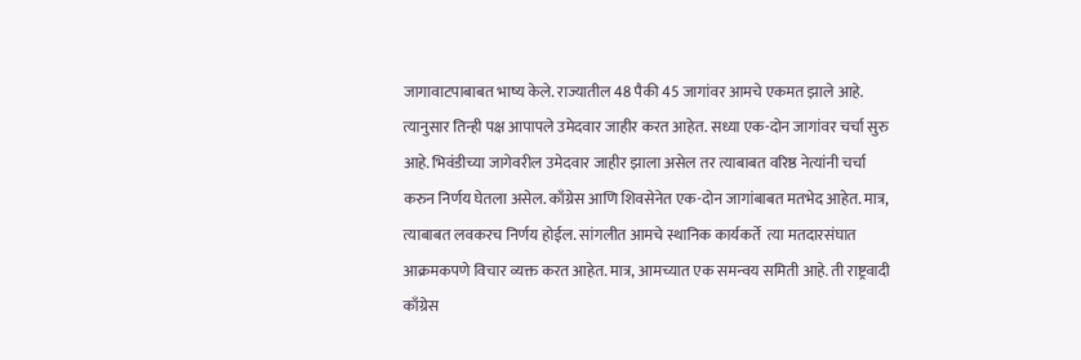जागावाटपाबाबत भाष्य केले. राज्यातील 48 पैकी 45 जागांवर आमचे एकमत झाले आहे. त्यानुसार तिन्ही पक्ष आपापले उमेदवार जाहीर करत आहेत. सध्या एक-दोन जागांवर चर्चा सुरु आहे. भिवंडीच्या जागेवरील उमेदवार जाहीर झाला असेल तर त्याबाबत वरिष्ठ नेत्यांनी चर्चा करुन निर्णय घेतला असेल. काँग्रेस आणि शिवसेनेत एक-दोन जागांबाबत मतभेद आहेत. मात्र, त्याबाबत लवकरच निर्णय होईल. सांगलीत आमचे स्थानिक कार्यकर्ते  त्या मतदारसंघात आक्रमकपणे विचार व्यक्त करत आहेत. मात्र, आमच्यात एक समन्वय समिती आहे. ती राष्ट्रवादी काँग्रेस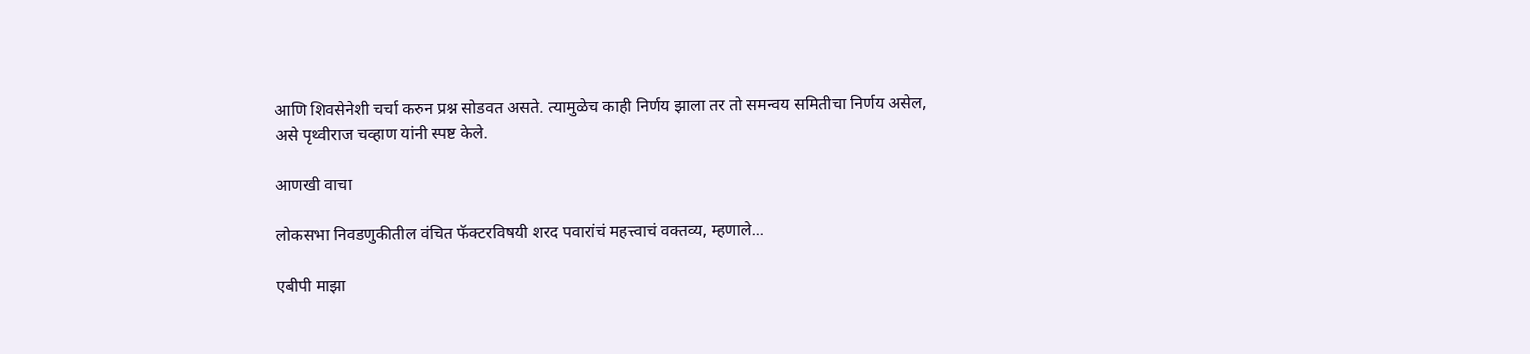आणि शिवसेनेशी चर्चा करुन प्रश्न सोडवत असते. त्यामुळेच काही निर्णय झाला तर तो समन्वय समितीचा निर्णय असेल, असे पृथ्वीराज चव्हाण यांनी स्पष्ट केले.

आणखी वाचा

लोकसभा निवडणुकीतील वंचित फॅक्टरविषयी शरद पवारांचं महत्त्वाचं वक्तव्य, म्हणाले...

एबीपी माझा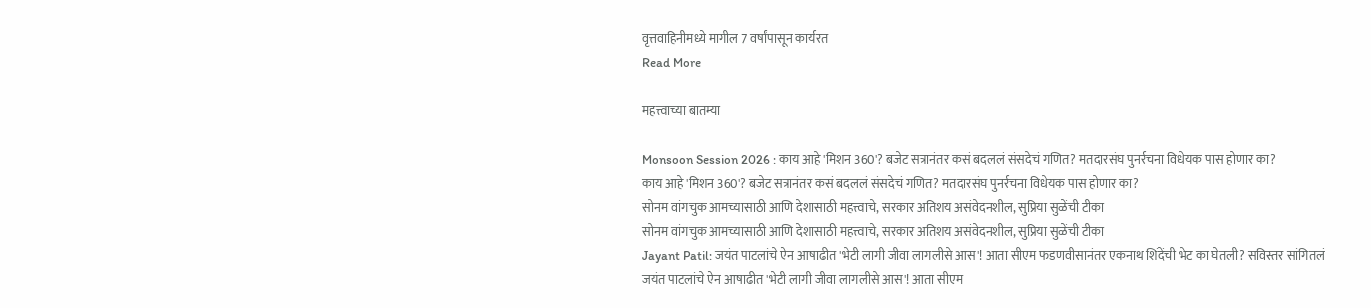वृत्तवाहिनीमध्ये मागील 7 वर्षांपासून कार्यरत
Read More

महत्त्वाच्या बातम्या

Monsoon Session 2026 : काय आहे 'मिशन 360'? बजेट सत्रानंतर कसं बदललं संसदेचं गणित? मतदारसंघ पुनर्रचना विधेयक पास होणार का?
काय आहे 'मिशन 360'? बजेट सत्रानंतर कसं बदललं संसदेचं गणित? मतदारसंघ पुनर्रचना विधेयक पास होणार का?
सोनम वांगचुक आमच्यासाठी आणि देशासाठी महत्त्वाचे, सरकार अतिशय असंवेदनशील, सुप्रिया सुळेंची टीका
सोनम वांगचुक आमच्यासाठी आणि देशासाठी महत्त्वाचे, सरकार अतिशय असंवेदनशील, सुप्रिया सुळेंची टीका
Jayant Patil: जयंत पाटलांचे ऐन आषाढीत 'भेटी लागी जीवा लागलीसे आस'! आता सीएम फडणवीसानंतर एकनाथ शिंदेंची भेट का घेतली? सविस्तर सांगितलं
जयंत पाटलांचे ऐन आषाढीत 'भेटी लागी जीवा लागलीसे आस'! आता सीएम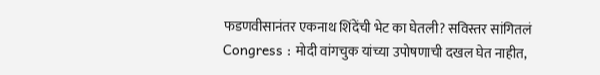फडणवीसानंतर एकनाथ शिंदेंची भेट का घेतली? सविस्तर सांगितलं
Congress : मोदी वांगचुक यांच्या उपोषणाची दखल घेत नाहीत,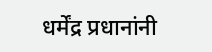धर्मेंद्र प्रधानांनी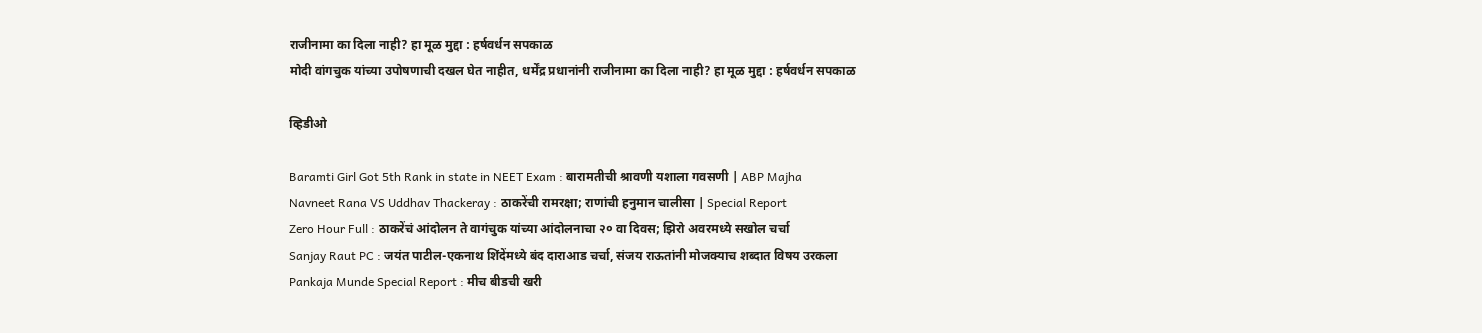राजीनामा का दिला नाही? हा मूळ मुद्दा : हर्षवर्धन सपकाळ
मोदी वांगचुक यांच्या उपोषणाची दखल घेत नाहीत, धर्मेंद्र प्रधानांनी राजीनामा का दिला नाही? हा मूळ मुद्दा : हर्षवर्धन सपकाळ

व्हिडीओ

Baramti Girl Got 5th Rank in state in NEET Exam : बारामतीची श्रावणी यशाला गवसणी | ABP Majha
Navneet Rana VS Uddhav Thackeray : ठाकरेंची रामरक्षा; राणांची हनुमान चालीसा | Special Report
Zero Hour Full : ठाकरेंचं आंदोलन ते वागंचुक यांच्या आंदोलनाचा २० वा दिवस; झिरो अवरमध्ये सखोल चर्चा
Sanjay Raut PC : जयंत पाटील-एकनाथ शिंदेंमध्ये बंद दाराआड चर्चा, संजय राऊतांनी मोजक्याच शब्दात विषय उरकला
Pankaja Munde Special Report : मीच बीडची खरी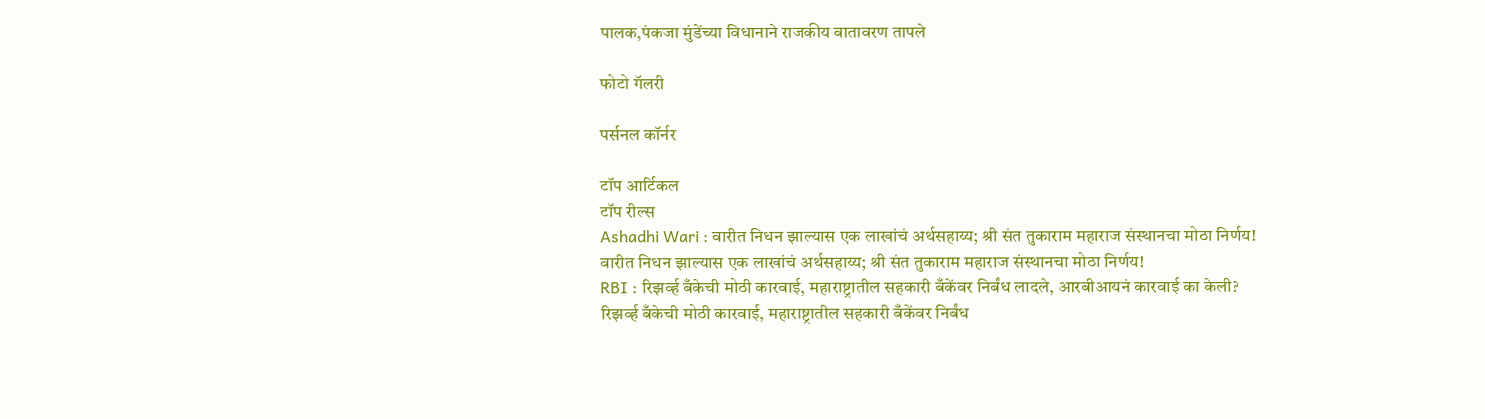पालक,पंकजा मुंडेंच्या विधानाने राजकीय वातावरण तापले

फोटो गॅलरी

पर्सनल कॉर्नर

टॉप आर्टिकल
टॉप रील्स
Ashadhi Wari : वारीत निधन झाल्यास एक लाखांचं अर्थसहाय्य; श्री संत तुकाराम महाराज संस्थानचा मोठा निर्णय!
वारीत निधन झाल्यास एक लाखांचं अर्थसहाय्य; श्री संत तुकाराम महाराज संस्थानचा मोठा निर्णय!
RBI : रिझर्व्ह बँकेची मोठी कारवाई, महाराष्ट्रातील सहकारी बँकेंवर निर्बंध लादले, आरबीआयनं कारवाई का केली?
रिझर्व्ह बँकेची मोठी कारवाई, महाराष्ट्रातील सहकारी बँकेंवर निर्बंध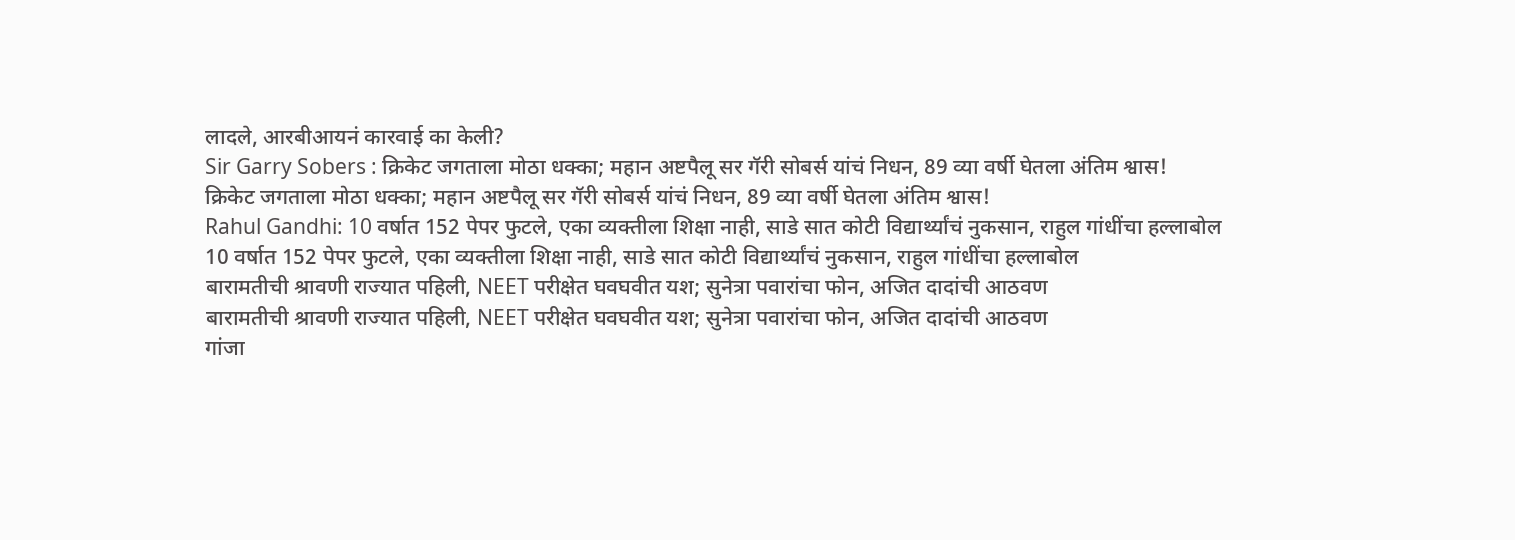लादले, आरबीआयनं कारवाई का केली?
Sir Garry Sobers : क्रिकेट जगताला मोठा धक्का; महान अष्टपैलू सर गॅरी सोबर्स यांचं निधन, 89 व्या वर्षी घेतला अंतिम श्वास!
क्रिकेट जगताला मोठा धक्का; महान अष्टपैलू सर गॅरी सोबर्स यांचं निधन, 89 व्या वर्षी घेतला अंतिम श्वास!
Rahul Gandhi: 10 वर्षात 152 पेपर फुटले, एका व्यक्तीला शिक्षा नाही, साडे सात कोटी विद्यार्थ्यांचं नुकसान, राहुल गांधींचा हल्लाबोल
10 वर्षात 152 पेपर फुटले, एका व्यक्तीला शिक्षा नाही, साडे सात कोटी विद्यार्थ्यांचं नुकसान, राहुल गांधींचा हल्लाबोल
बारामतीची श्रावणी राज्यात पहिली, NEET परीक्षेत घवघवीत यश; सुनेत्रा पवारांचा फोन, अजित दादांची आठवण
बारामतीची श्रावणी राज्यात पहिली, NEET परीक्षेत घवघवीत यश; सुनेत्रा पवारांचा फोन, अजित दादांची आठवण
गांजा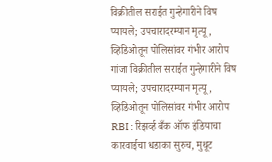विक्रीतील सराईत गुन्हेगारीने विष प्यायले; उपचारादरम्यान मृत्यू, व्हिडिओतून पोलिसांवर गंभीर आरोप
गांजा विक्रीतील सराईत गुन्हेगारीने विष प्यायले; उपचारादरम्यान मृत्यू, व्हिडिओतून पोलिसांवर गंभीर आरोप
RBI : रिझर्व्ह बँक ऑफ इंडियाचा कारवाईचा धडाका सुरुच, मुथूट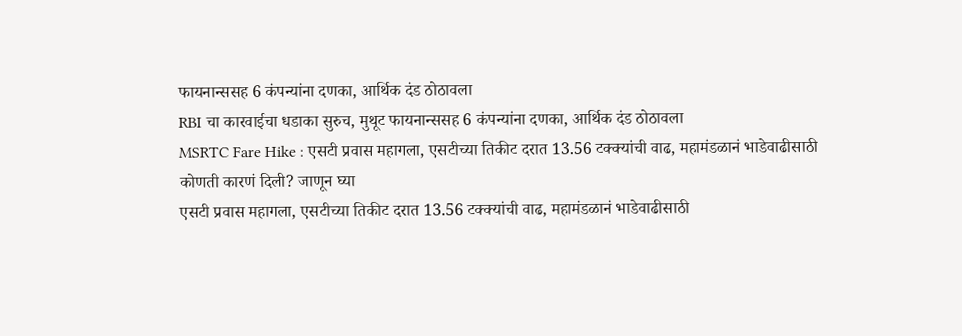फायनान्ससह 6 कंपन्यांना दणका, आर्थिक दंड ठोठावला
RBI चा कारवाईचा धडाका सुरुच, मुथूट फायनान्ससह 6 कंपन्यांना दणका, आर्थिक दंड ठोठावला
MSRTC Fare Hike : एसटी प्रवास महागला, एसटीच्या तिकीट दरात 13.56 टक्क्यांची वाढ, महामंडळानं भाडेवाढीसाठी कोणती कारणं दिली? जाणून घ्या
एसटी प्रवास महागला, एसटीच्या तिकीट दरात 13.56 टक्क्यांची वाढ, महामंडळानं भाडेवाढीसाठी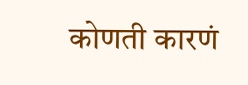कोणती कारणं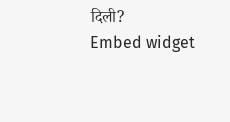दिली?
Embed widget